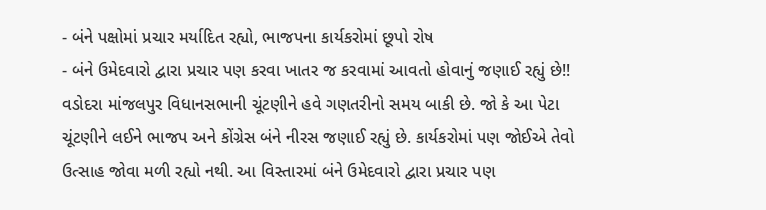- બંને પક્ષોમાં પ્રચાર મર્યાદિત રહ્યો, ભાજપના કાર્યકરોમાં છૂપો રોષ
- બંને ઉમેદવારો દ્વારા પ્રચાર પણ કરવા ખાતર જ કરવામાં આવતો હોવાનું જણાઈ રહ્યું છે!!
વડોદરા માંજલપુર વિધાનસભાની ચૂંટણીને હવે ગણતરીનો સમય બાકી છે. જો કે આ પેટા ચૂંટણીને લઈને ભાજપ અને કોંગ્રેસ બંને નીરસ જણાઈ રહ્યું છે. કાર્યકરોમાં પણ જોઈએ તેવો ઉત્સાહ જોવા મળી રહ્યો નથી. આ વિસ્તારમાં બંને ઉમેદવારો દ્વારા પ્રચાર પણ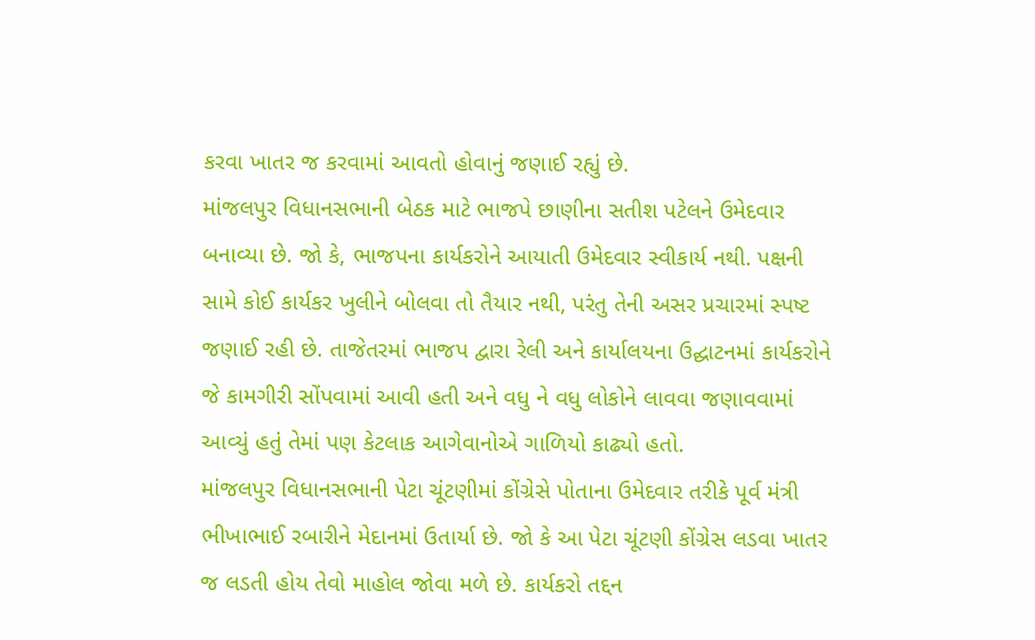કરવા ખાતર જ કરવામાં આવતો હોવાનું જણાઈ રહ્યું છે.
માંજલપુર વિધાનસભાની બેઠક માટે ભાજપે છાણીના સતીશ પટેલને ઉમેદવાર બનાવ્યા છે. જો કે, ભાજપના કાર્યકરોને આયાતી ઉમેદવાર સ્વીકાર્ય નથી. પક્ષની સામે કોઈ કાર્યકર ખુલીને બોલવા તો તૈયાર નથી, પરંતુ તેની અસર પ્રચારમાં સ્પષ્ટ જણાઈ રહી છે. તાજેતરમાં ભાજપ દ્વારા રેલી અને કાર્યાલયના ઉદ્ઘાટનમાં કાર્યકરોને જે કામગીરી સોંપવામાં આવી હતી અને વધુ ને વધુ લોકોને લાવવા જણાવવામાં આવ્યું હતું તેમાં પણ કેટલાક આગેવાનોએ ગાળિયો કાઢ્યો હતો.
માંજલપુર વિધાનસભાની પેટા ચૂંટણીમાં કોંગ્રેસે પોતાના ઉમેદવાર તરીકે પૂર્વ મંત્રી ભીખાભાઈ રબારીને મેદાનમાં ઉતાર્યા છે. જો કે આ પેટા ચૂંટણી કોંગ્રેસ લડવા ખાતર જ લડતી હોય તેવો માહોલ જોવા મળે છે. કાર્યકરો તદ્દન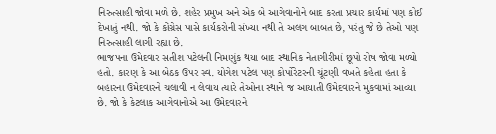નિરુત્સાહી જોવા મળે છે. શહેર પ્રમુખ અને એક બે આગેવાનોને બાદ કરતા પ્રચાર કાર્યમાં પણ કોઈ દેખાતું નથી. જો કે કોંગ્રેસ પાસે કાર્યકરોની સંખ્યા નથી તે અલગ બાબત છે, પરંતુ જે છે તેઓ પણ નિરુત્સાહી લાગી રહ્યા છે.
ભાજપના ઉમેદવાર સતીશ પટેલની નિમણુંક થયા બાદ સ્થાનિક નેતાગીરીમાં છૂપો રોષ જોવા મળ્યો હતો. કારણ કે આ બેઠક ઉપર સ્વ. યોગેશ પટેલ પણ કોર્પોરેટરની ચૂંટણી વખતે કહેતા હતા કે બહારના ઉમેદવારને ચલાવી ન લેવાય ત્યારે તેઓના સ્થાને જ આયાતી ઉમેદવારને મુકવામાં આવ્યા છે. જો કે કેટલાક આગેવાનોએ આ ઉમેદવારને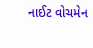નાઈટ વોચમેન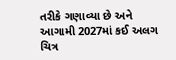તરીકે ગણાવ્યા છે અને આગામી 2027માં કઈ અલગ ચિત્ર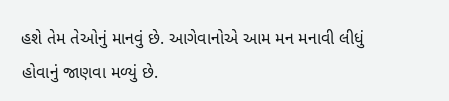હશે તેમ તેઓનું માનવું છે. આગેવાનોએ આમ મન મનાવી લીધું હોવાનું જાણવા મળ્યું છે.